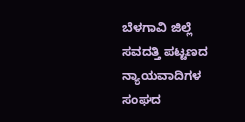ಬೆಳಗಾವಿ ಜಿಲ್ಲೆ ಸವದತ್ತಿ ಪಟ್ಟಣದ ನ್ಯಾಯವಾದಿಗಳ ಸಂಘದ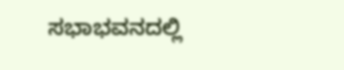ಸಭಾಭವನದಲ್ಲಿ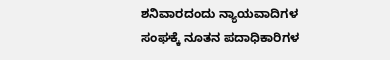ಶನಿವಾರದಂದು ನ್ಯಾಯವಾದಿಗಳ ಸಂಘಕ್ಕೆ ನೂತನ ಪದಾಧಿಕಾರಿಗಳ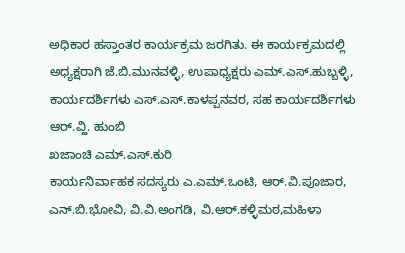ಅಧಿಕಾರ ಹಸ್ತಾಂತರ ಕಾರ್ಯಕ್ರಮ ಜರಗಿತು. ಈ ಕಾರ್ಯಕ್ರಮದಲ್ಲಿ ಅಧ್ಯಕ್ಷರಾಗಿ ಜೆ.ಬಿ.ಮುನವಳ್ಳಿ, ಉಪಾಧ್ಯಕ್ಷರು ಎಮ್.ಎಸ್.ಹುಬ್ಬಳ್ಳಿ, ಕಾರ್ಯದರ್ಶಿಗಳು ಎಸ್.ಎಸ್.ಕಾಳಪ್ಪನವರ, ಸಹ ಕಾರ್ಯದರ್ಶಿಗಳು ಆರ್.ವ್ಹಿ. ಹುಂಬಿ
ಖಜಾಂಚಿ ಎಮ್.ಎಸ್.ಕುರಿ
ಕಾರ್ಯನಿರ್ವಾಹಕ ಸದಸ್ಯರು ಎ.ಎಮ್.ಒಂಟಿ, ಆರ್.ವಿ.ಪೂಜಾರ,
ಎನ್.ಬಿ.ಭೋವಿ, ವಿ.ವಿ.ಅಂಗಡಿ, ವಿ.ಆರ್.ಕಳ್ಳಿಮಠ,ಮಹಿಳಾ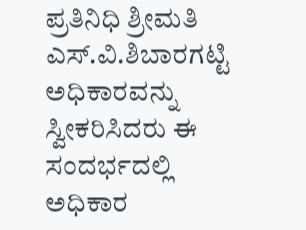ಪ್ರತಿನಿಧಿ ಶ್ರೀಮತಿ ಎಸ್.ವಿ.ಶಿಬಾರಗಟ್ಟಿ ಅಧಿಕಾರವನ್ನು ಸ್ವೀಕರಿಸಿದರು ಈ ಸಂದರ್ಭದಲ್ಲಿ ಅಧಿಕಾರ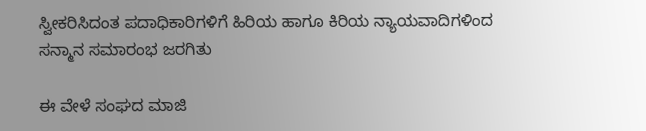ಸ್ವೀಕರಿಸಿದಂತ ಪದಾಧಿಕಾರಿಗಳಿಗೆ ಹಿರಿಯ ಹಾಗೂ ಕಿರಿಯ ನ್ಯಾಯವಾದಿಗಳಿಂದ ಸನ್ಮಾನ ಸಮಾರಂಭ ಜರಗಿತು

ಈ ವೇಳೆ ಸಂಘದ ಮಾಜಿ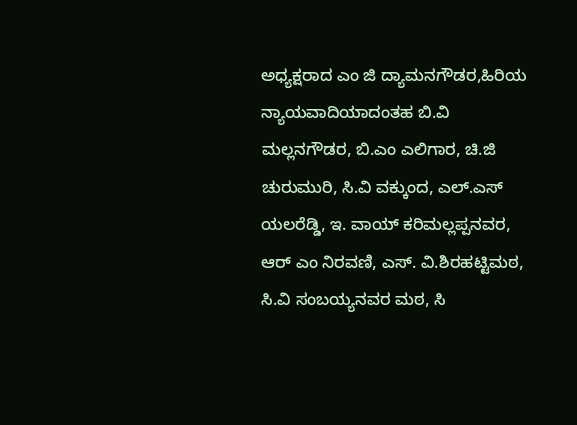ಅಧ್ಯಕ್ಷರಾದ ಎಂ ಜಿ ದ್ಯಾಮನಗೌಡರ,ಹಿರಿಯ ನ್ಯಾಯವಾದಿಯಾದಂತಹ ಬಿ.ವಿ ಮಲ್ಲನಗೌಡರ, ಬಿ.ಎಂ ಎಲಿಗಾರ, ಚಿ.ಜಿ ಚುರುಮುರಿ, ಸಿ.ವಿ ವಕ್ಕುಂದ, ಎಲ್.ಎಸ್ ಯಲರೆಡ್ಡಿ, ಇ. ವಾಯ್ ಕರಿಮಲ್ಲಪ್ಪನವರ, ಆರ್ ಎಂ ನಿರವಣಿ, ಎಸ್. ವಿ.ಶಿರಹಟ್ಟಿಮಠ, ಸಿ.ವಿ ಸಂಬಯ್ಯನವರ ಮಠ, ಸಿ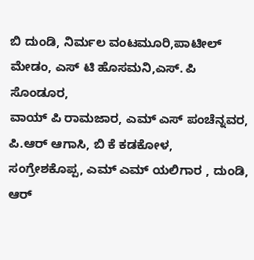ಬಿ ದುಂಡಿ, ನಿರ್ಮಲ ವಂಟಮೂರಿ,ಪಾಟೀಲ್ ಮೇಡಂ, ಎಸ್ ಟಿ ಹೊಸಮನಿ,ಎಸ್. ಪಿ ಸೊಂಡೂರ,
ವಾಯ್ ಪಿ ರಾಮಜಾರ, ಎಮ್ ಎಸ್ ಪಂಚೆನ್ನವರ, ಪಿ.ಆರ್ ಆಗಾಸಿ, ಬಿ ಕೆ ಕಡಕೋಳ, ಸಂಗ್ರೇಶಕೊಪ್ಪ, ಎಮ್ ಎಮ್ ಯಲಿಗಾರ , ದುಂಡಿ, ಆರ್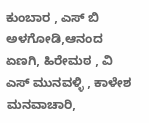ಕುಂಬಾರ , ಎಸ್ ಬಿ ಅಳಗೋಡಿ,ಆನಂದ ಏಣಗಿ, ಹಿರೇಮಠ , ವಿ ಎಸ್ ಮುನವಳ್ಳಿ , ಕಾಳೇಶ ಮನವಾಚಾರಿ,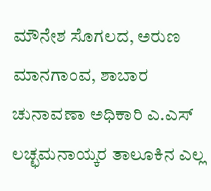ಮೌನೇಶ ಸೊಗಲದ, ಅರುಣ ಮಾನಗಾಂವ, ಶಾಬಾರ ಚುನಾವಣಾ ಅಧಿಕಾರಿ ಎ.ಎಸ್ ಲಚ್ಛಮನಾಯ್ಕರ ತಾಲೂಕಿನ ಎಲ್ಲ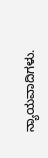ನ್ಯಾಯವಾದಿಗಳು.